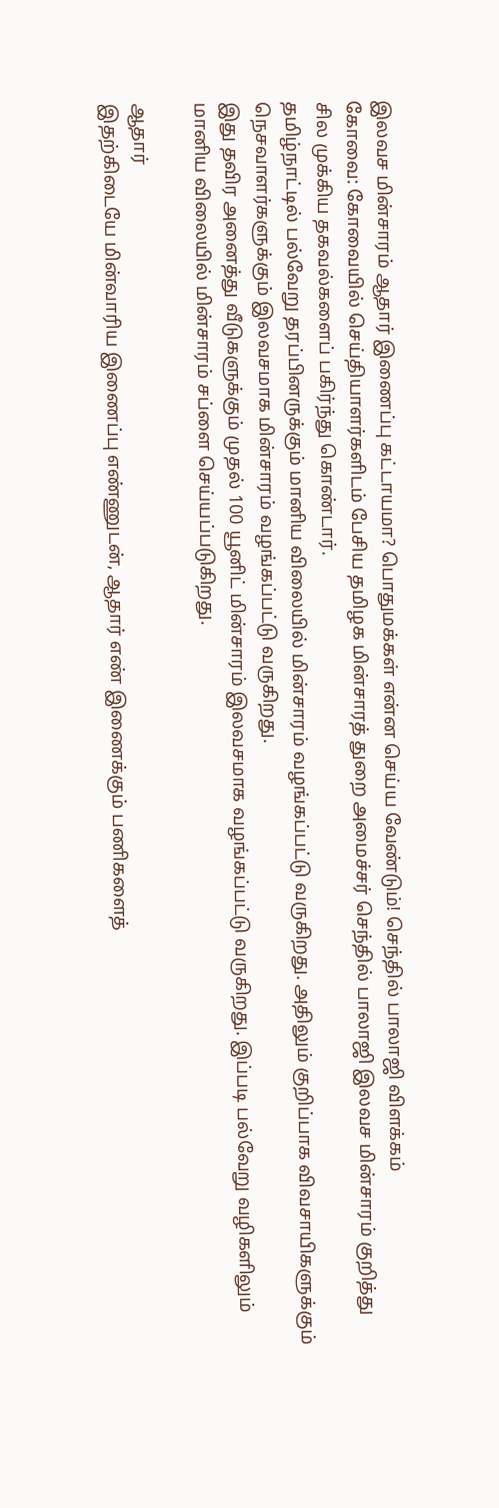இலவச மின்சாரம் ஆதார் இணைப்பு கட்டாயமா? பொதுமக்கள் என்ன செய்ய வேண்டும்! செந்தில் பாலாஜி விளக்கம்
கோவை: கோவையில் செய்தியாளர்களிடம் பேசிய தமிழக மின்சாரத் துறை அமைச்சர் செந்தில் பாலாஜி இலவச மின்சாரம் குறித்து சில முக்கிய தகவல்களைப் பகிர்ந்து கொண்டார்.
தமிழ்நாட்டில் பல்வேறு தரப்பினருக்கும் மானிய விலையில் மின்சாரம் வழங்கப்பட்டு வருகிறது. அதிலும் குறிப்பாக விவசாயிகளுக்கும் நெசவாளர்களுக்கும் இலவசமாக மின்சாரம் வழங்கப்பட்டு வருகிறது.
இது தவிர அனைத்து வீடுகளுக்கும் முதல் 100 யூனிட் மின்சாரம் இலவசமாக வழங்கப்பட்டு வருகிறது. இப்படி பல்வேறு வழிகளிலும் மானிய விலையில் மின்சாரம் சப்ளை செய்யப்படுகிறது.

ஆதார்
இதற்கிடையே மின்வாரிய இணைப்பு எண்ணுடன், ஆதார் எண் இணைக்கும் பணிகளைத்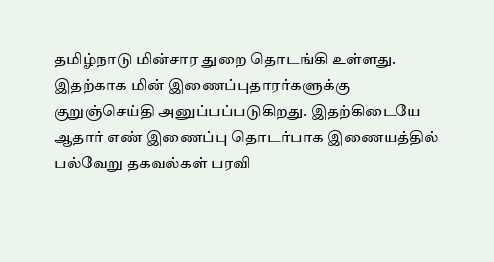தமிழ்நாடு மின்சார துறை தொடங்கி உள்ளது. இதற்காக மின் இணைப்புதாரர்களுக்கு குறுஞ்செய்தி அனுப்பப்படுகிறது. இதற்கிடையே ஆதார் எண் இணைப்பு தொடர்பாக இணையத்தில் பல்வேறு தகவல்கள் பரவி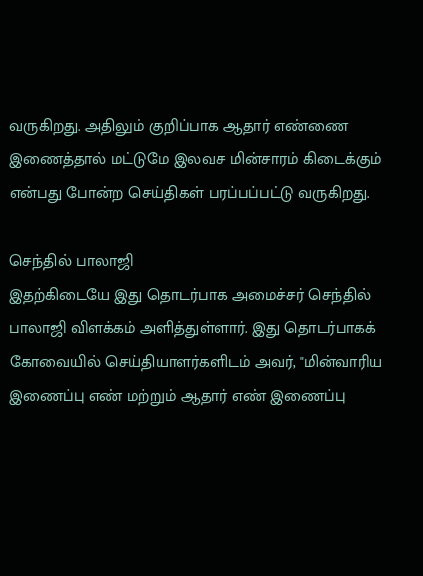வருகிறது. அதிலும் குறிப்பாக ஆதார் எண்ணை இணைத்தால் மட்டுமே இலவச மின்சாரம் கிடைக்கும் என்பது போன்ற செய்திகள் பரப்பப்பட்டு வருகிறது.

செந்தில் பாலாஜி
இதற்கிடையே இது தொடர்பாக அமைச்சர் செந்தில் பாலாஜி விளக்கம் அளித்துள்ளார். இது தொடர்பாகக் கோவையில் செய்தியாளர்களிடம் அவர், "மின்வாரிய இணைப்பு எண் மற்றும் ஆதார் எண் இணைப்பு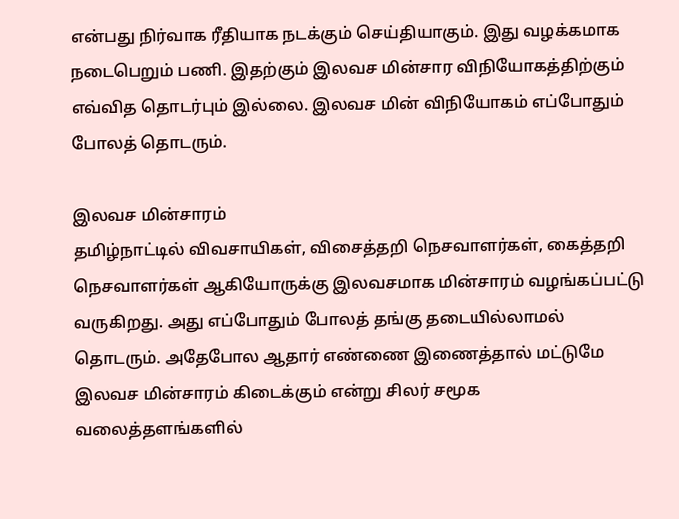என்பது நிர்வாக ரீதியாக நடக்கும் செய்தியாகும். இது வழக்கமாக நடைபெறும் பணி. இதற்கும் இலவச மின்சார விநியோகத்திற்கும் எவ்வித தொடர்பும் இல்லை. இலவச மின் விநியோகம் எப்போதும் போலத் தொடரும்.

இலவச மின்சாரம்
தமிழ்நாட்டில் விவசாயிகள், விசைத்தறி நெசவாளர்கள், கைத்தறி நெசவாளர்கள் ஆகியோருக்கு இலவசமாக மின்சாரம் வழங்கப்பட்டு வருகிறது. அது எப்போதும் போலத் தங்கு தடையில்லாமல் தொடரும். அதேபோல ஆதார் எண்ணை இணைத்தால் மட்டுமே இலவச மின்சாரம் கிடைக்கும் என்று சிலர் சமூக வலைத்தளங்களில்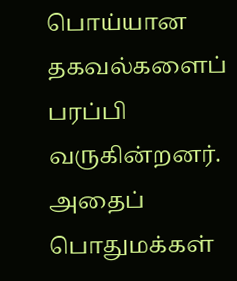பொய்யான தகவல்களைப் பரப்பி வருகின்றனர். அதைப் பொதுமக்கள்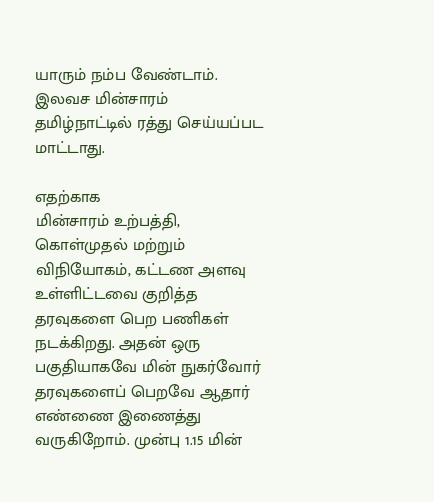யாரும் நம்ப வேண்டாம். இலவச மின்சாரம் தமிழ்நாட்டில் ரத்து செய்யப்பட மாட்டாது.

எதற்காக
மின்சாரம் உற்பத்தி, கொள்முதல் மற்றும் விநியோகம், கட்டண அளவு உள்ளிட்டவை குறித்த தரவுகளை பெற பணிகள் நடக்கிறது. அதன் ஒரு பகுதியாகவே மின் நுகர்வோர் தரவுகளைப் பெறவே ஆதார் எண்ணை இணைத்து வருகிறோம். முன்பு 1.15 மின்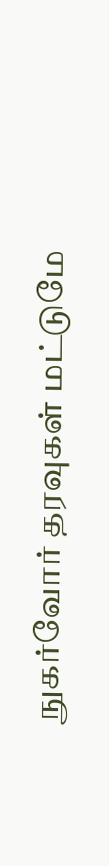நுகர்வோர் தரவுகள் மட்டுமே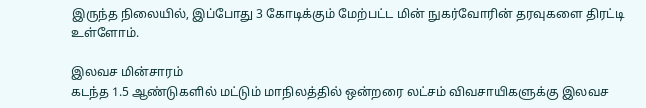இருந்த நிலையில், இப்போது 3 கோடிக்கும் மேற்பட்ட மின் நுகர்வோரின் தரவுகளை திரட்டி உள்ளோம்.

இலவச மின்சாரம்
கடந்த 1.5 ஆண்டுகளில் மட்டும் மாநிலத்தில் ஒன்றரை லட்சம் விவசாயிகளுக்கு இலவச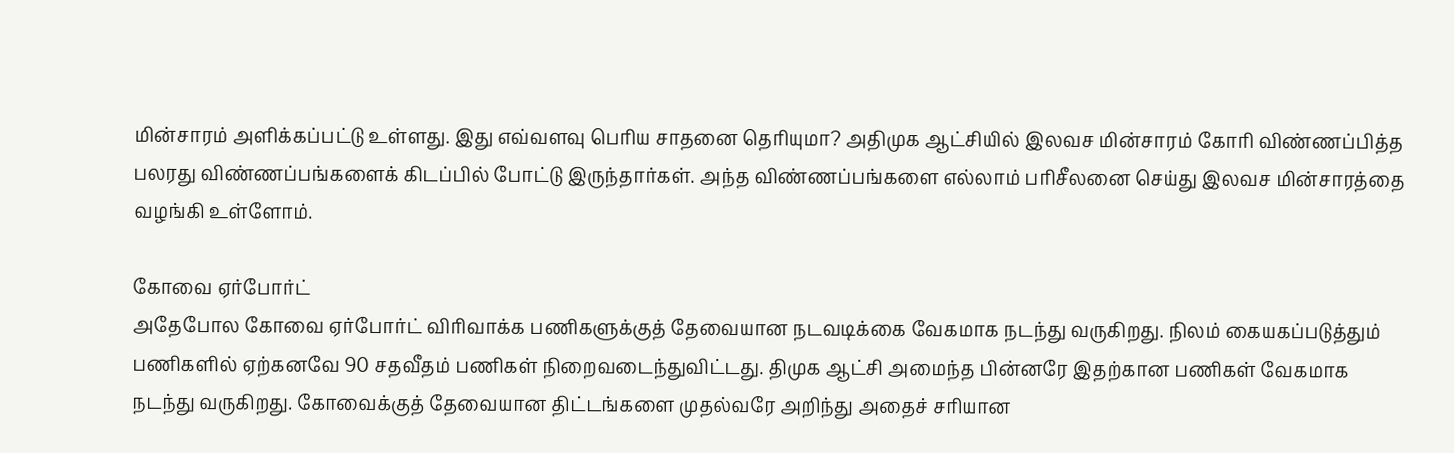மின்சாரம் அளிக்கப்பட்டு உள்ளது. இது எவ்வளவு பெரிய சாதனை தெரியுமா? அதிமுக ஆட்சியில் இலவச மின்சாரம் கோரி விண்ணப்பித்த பலரது விண்ணப்பங்களைக் கிடப்பில் போட்டு இருந்தார்கள். அந்த விண்ணப்பங்களை எல்லாம் பரிசீலனை செய்து இலவச மின்சாரத்தை வழங்கி உள்ளோம்.

கோவை ஏர்போர்ட்
அதேபோல கோவை ஏர்போர்ட் விரிவாக்க பணிகளுக்குத் தேவையான நடவடிக்கை வேகமாக நடந்து வருகிறது. நிலம் கையகப்படுத்தும் பணிகளில் ஏற்கனவே 90 சதவீதம் பணிகள் நிறைவடைந்துவிட்டது. திமுக ஆட்சி அமைந்த பின்னரே இதற்கான பணிகள் வேகமாக நடந்து வருகிறது. கோவைக்குத் தேவையான திட்டங்களை முதல்வரே அறிந்து அதைச் சரியான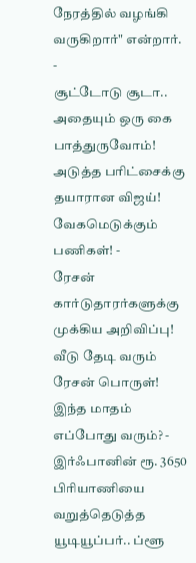நேரத்தில் வழங்கி வருகிறார்" என்றார்.
-
சூட்டோடு சூடா.. அதையும் ஒரு கை பாத்துருவோம்! அடுத்த பரிட்சைக்கு தயாரான விஜய்! வேகமெடுக்கும் பணிகள்! -
ரேசன் கார்டுதாரர்களுக்கு முக்கிய அறிவிப்பு! வீடு தேடி வரும் ரேசன் பொருள்! இந்த மாதம் எப்போது வரும்? -
இர்ஃபானின் ரூ. 3650 பிரியாணியை வறுத்தெடுத்த யூடியூப்பர்.. ப்ளூ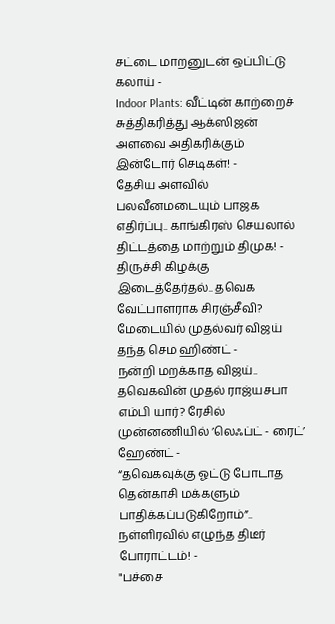சட்டை மாறனுடன் ஒப்பிட்டு கலாய் -
Indoor Plants: வீட்டின் காற்றைச் சுத்திகரித்து ஆக்ஸிஜன் அளவை அதிகரிக்கும் இன்டோர் செடிகள்! -
தேசிய அளவில் பலவீனமடையும் பாஜக எதிர்ப்பு.. காங்கிரஸ் செயலால் திட்டத்தை மாற்றும் திமுக! -
திருச்சி கிழக்கு இடைத்தேர்தல்.. தவெக வேட்பாளராக சிரஞ்சீவி? மேடையில் முதல்வர் விஜய் தந்த செம ஹிண்ட் -
நன்றி மறக்காத விஜய்.. தவெகவின் முதல் ராஜ்யசபா எம்பி யார்? ரேசில் முன்னணியில் ’லெஃப்ட் - ரைட்’ ஹேண்ட் -
“தவெகவுக்கு ஓட்டு போடாத தென்காசி மக்களும் பாதிக்கப்படுகிறோம்”.. நள்ளிரவில் எழுந்த திடீர் போராட்டம்! -
"பச்சை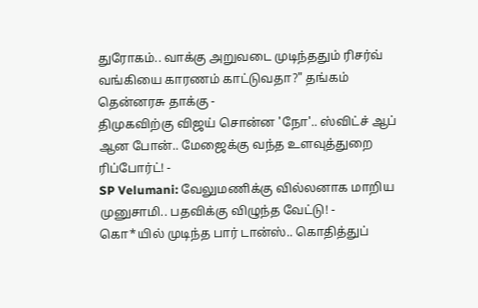துரோகம்.. வாக்கு அறுவடை முடிந்ததும் ரிசர்வ் வங்கியை காரணம் காட்டுவதா?" தங்கம் தென்னரசு தாக்கு -
திமுகவிற்கு விஜய் சொன்ன 'நோ'.. ஸ்விட்ச் ஆப் ஆன போன்.. மேஜைக்கு வந்த உளவுத்துறை ரிப்போர்ட்! -
SP Velumani: வேலுமணிக்கு வில்லனாக மாறிய முனுசாமி.. பதவிக்கு விழுந்த வேட்டு! -
கொ*யில் முடிந்த பார் டான்ஸ்.. கொதித்துப்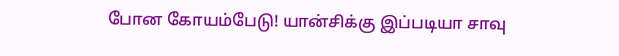போன கோயம்பேடு! யான்சிக்கு இப்படியா சாவு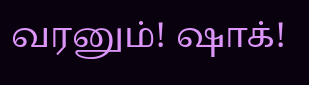வரனும்! ஷாக்!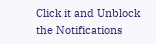Click it and Unblock the Notifications